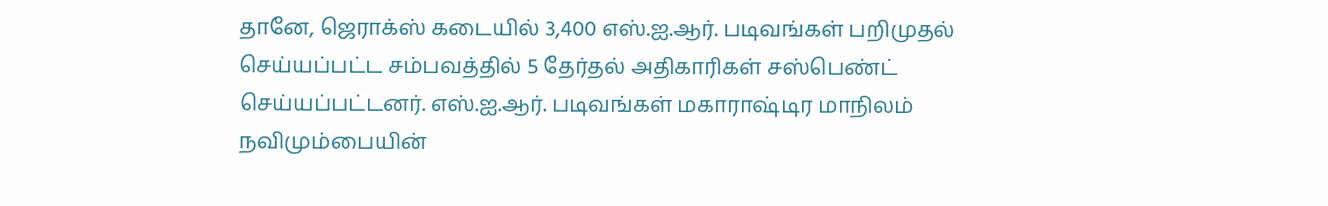தானே, ஜெராக்ஸ் கடையில் 3,400 எஸ்.ஐ.ஆர். படிவங்கள் பறிமுதல் செய்யப்பட்ட சம்பவத்தில் 5 தேர்தல் அதிகாரிகள் சஸ்பெண்ட் செய்யப்பட்டனர். எஸ்.ஐ.ஆர். படிவங்கள் மகாராஷ்டிர மாநிலம் நவிமும்பையின்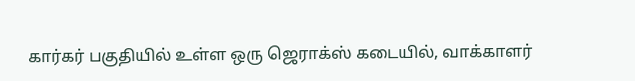கார்கர் பகுதியில் உள்ள ஒரு ஜெராக்ஸ் கடையில், வாக்காளர்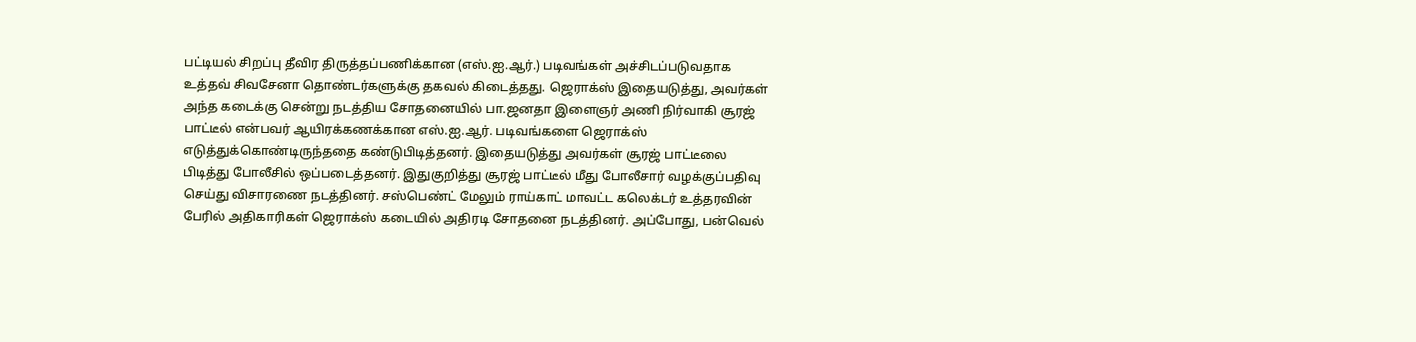பட்டியல் சிறப்பு தீவிர திருத்தப்பணிக்கான (எஸ்.ஐ.ஆர்.) படிவங்கள் அச்சிடப்படுவதாக உத்தவ் சிவசேனா தொண்டர்களுக்கு தகவல் கிடைத்தது. ஜெராக்ஸ் இதையடுத்து, அவர்கள் அந்த கடைக்கு சென்று நடத்திய சோதனையில் பா.ஜனதா இளைஞர் அணி நிர்வாகி சூரஜ் பாட்டீல் என்பவர் ஆயிரக்கணக்கான எஸ்.ஐ.ஆர். படிவங்களை ஜெராக்ஸ் எடுத்துக்கொண்டிருந்ததை கண்டுபிடித்தனர். இதையடுத்து அவர்கள் சூரஜ் பாட்டீலை பிடித்து போலீசில் ஒப்படைத்தனர். இதுகுறித்து சூரஜ் பாட்டீல் மீது போலீசார் வழக்குப்பதிவு செய்து விசாரணை நடத்தினர். சஸ்பெண்ட் மேலும் ராய்காட் மாவட்ட கலெக்டர் உத்தரவின் பேரில் அதிகாரிகள் ஜெராக்ஸ் கடையில் அதிரடி சோதனை நடத்தினர். அப்போது, பன்வெல்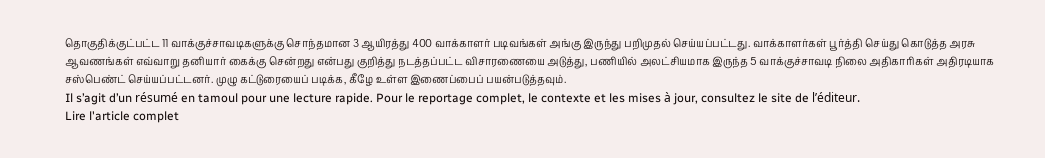தொகுதிக்குட்பட்ட 11 வாக்குச்சாவடிகளுக்கு சொந்தமான 3 ஆயிரத்து 400 வாக்காளர் படிவங்கள் அங்கு இருந்து பறிமுதல் செய்யப்பட்டது. வாக்காளர்கள் பூர்த்தி செய்து கொடுத்த அரசு ஆவணங்கள் எவ்வாறு தனியார் கைக்கு சென்றது என்பது குறித்து நடத்தப்பட்ட விசாரணையை அடுத்து, பணியில் அலட்சியமாக இருந்த 5 வாக்குச்சாவடி நிலை அதிகாரிகள் அதிரடியாக சஸ்பெண்ட் செய்யப்பட்டனர். முழு கட்டுரையைப் படிக்க, கீழே உள்ள இணைப்பைப் பயன்படுத்தவும்.
Il s’agit d’un résumé en tamoul pour une lecture rapide. Pour le reportage complet, le contexte et les mises à jour, consultez le site de l’éditeur.
Lire l'article complet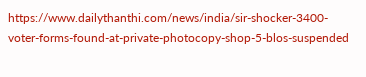https://www.dailythanthi.com/news/india/sir-shocker-3400-voter-forms-found-at-private-photocopy-shop-5-blos-suspended